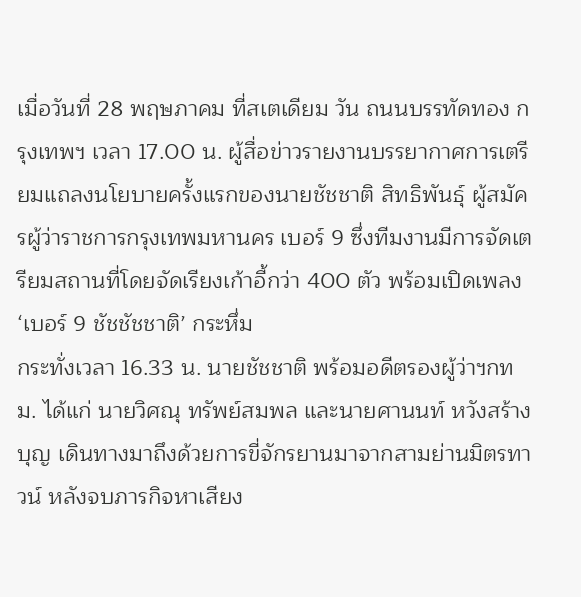เมื่อวันที่ 28 พฤษภาคม ที่สเตเดียม วัน ถนนบรรทัดทอง กรุงเทพฯ เวลา 17.00 น. ผู้สื่อข่าวรายงานบรรยากาศการเตรียมแถลงนโยบายครั้งแรกของนายชัชชาติ สิทธิพันธุ์ ผู้สมัครผู้ว่าราชการกรุงเทพมหานคร เบอร์ 9 ซึ่งทีมงานมีการจัดเตรียมสถานที่โดยจัดเรียงเก้าอี้กว่า 400 ตัว พร้อมเปิดเพลง ‘เบอร์ 9 ชัชชัชชาติ’ กระหึ่ม
กระทั่งเวลา 16.33 น. นายชัชชาติ พร้อมอดีตรองผู้ว่าฯกทม. ได้แก่ นายวิศณุ ทรัพย์สมพล และนายศานนท์ หวังสร้างบุญ เดินทางมาถึงด้วยการขี่จักรยานมาจากสามย่านมิตรทาวน์ หลังจบภารกิจหาเสียง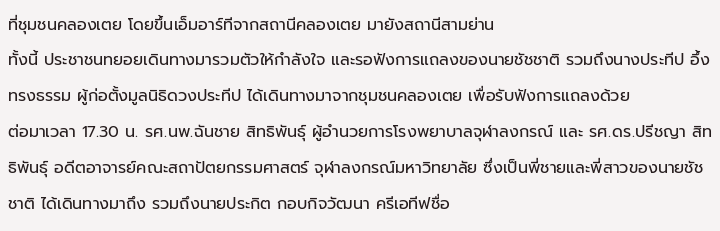ที่ชุมชนคลองเตย โดยขึ้นเอ็มอาร์ทีจากสถานีคลองเตย มายังสถานีสามย่าน
ทั้งนี้ ประชาชนทยอยเดินทางมารวมตัวให้กำลังใจ และรอฟังการแถลงของนายชัชชาติ รวมถึงนางประทีป อึ้งทรงธรรม ผู้ก่อตั้งมูลนิธิดวงประทีป ได้เดินทางมาจากชุมชนคลองเตย เพื่อรับฟังการแถลงด้วย
ต่อมาเวลา 17.30 น. รศ.นพ.ฉันชาย สิทธิพันธุ์ ผู้อำนวยการโรงพยาบาลจุฬาลงกรณ์ และ รศ.ดร.ปรีชญา สิทธิพันธุ์ อดีตอาจารย์คณะสถาปัตยกรรมศาสตร์ จุฬาลงกรณ์มหาวิทยาลัย ซึ่งเป็นพี่ชายและพี่สาวของนายชัชชาติ ได้เดินทางมาถึง รวมถึงนายประกิต กอบกิจวัฒนา ครีเอทีฟชื่อ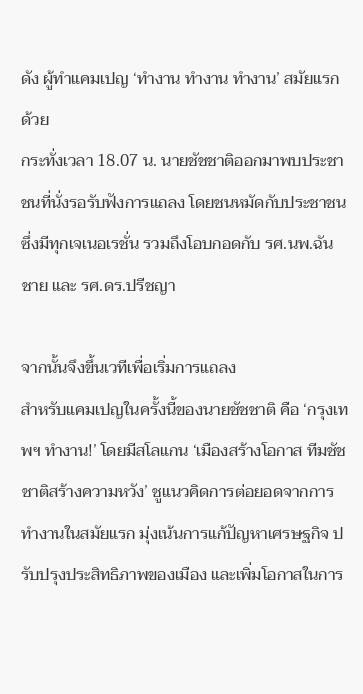ดัง ผู้ทำแคมเปญ ‘ทำงาน ทำงาน ทำงาน’ สมัยแรกด้วย
กระทั่งเวลา 18.07 น. นายชัชชาติออกมาพบประชาชนที่นั่งรอรับฟังการแถลง โดยชนหมัดกับประชาชนซึ่งมีทุกเจเนอเรชั่น รวมถึงโอบกอดกับ รศ.นพ.ฉันชาย และ รศ.ดร.ปรีชญา

จากนั้นจึงขึ้นเวทีเพื่อเริ่มการแถลง
สำหรับแคมเปญในครั้งนี้ของนายชัชชาติ คือ ‘กรุงเทพฯ ทำงาน!’ โดยมีสโลแกน ‘เมืองสร้างโอกาส ทีมชัชชาติสร้างความหวัง’ ชูแนวคิดการต่อยอดจากการทำงานในสมัยแรก มุ่งเน้นการแก้ปัญหาเศรษฐกิจ ปรับปรุงประสิทธิภาพของเมือง และเพิ่มโอกาสในการ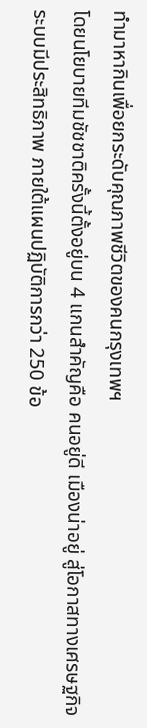ทำมาหากินเพื่อยกระดับคุณภาพชีวิตของคนกรุงเทพฯ
โดยนโยบายทีมชัชชาติครั้งนี้ตั้งอยู่บน 4 แกนสำคัญคือ คนอยู่ดี เมืองน่าอยู่ สู่โอกาสทางเศรษฐกิจ ระบบมีประสิทธิภาพ ภายใต้แผนปฏิบัติการกว่า 250 ข้อ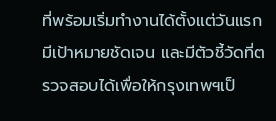ที่พร้อมเริ่มทำงานได้ตั้งแต่วันแรก มีเป้าหมายชัดเจน และมีตัวชี้วัดที่ตรวจสอบได้เพื่อให้กรุงเทพฯเป็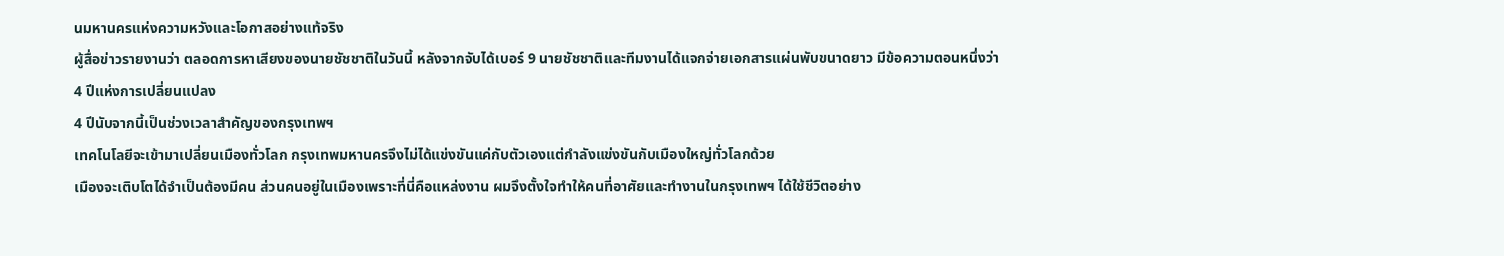นมหานครแห่งความหวังและโอกาสอย่างแท้จริง
ผู้สื่อข่าวรายงานว่า ตลอดการหาเสียงของนายชัชชาติในวันนี้ หลังจากจับได้เบอร์ 9 นายชัชชาติและทีมงานได้แจกจ่ายเอกสารแผ่นพับขนาดยาว มีข้อความตอนหนึ่งว่า
4 ปีแห่งการเปลี่ยนแปลง
4 ปีนับจากนี้เป็นช่วงเวลาสำคัญของกรุงเทพฯ
เทคโนโลยีจะเข้ามาเปลี่ยนเมืองทั่วโลก กรุงเทพมหานครจึงไม่ได้แข่งขันแค่กับตัวเองแต่กำลังแข่งขันกับเมืองใหญ่ทั่วโลกด้วย
เมืองจะเติบโตได้จำเป็นต้องมีคน ส่วนคนอยู่ในเมืองเพราะที่นี่คือแหล่งงาน ผมจึงตั้งใจทำให้คนที่อาศัยและทำงานในกรุงเทพฯ ได้ใช้ชีวิตอย่าง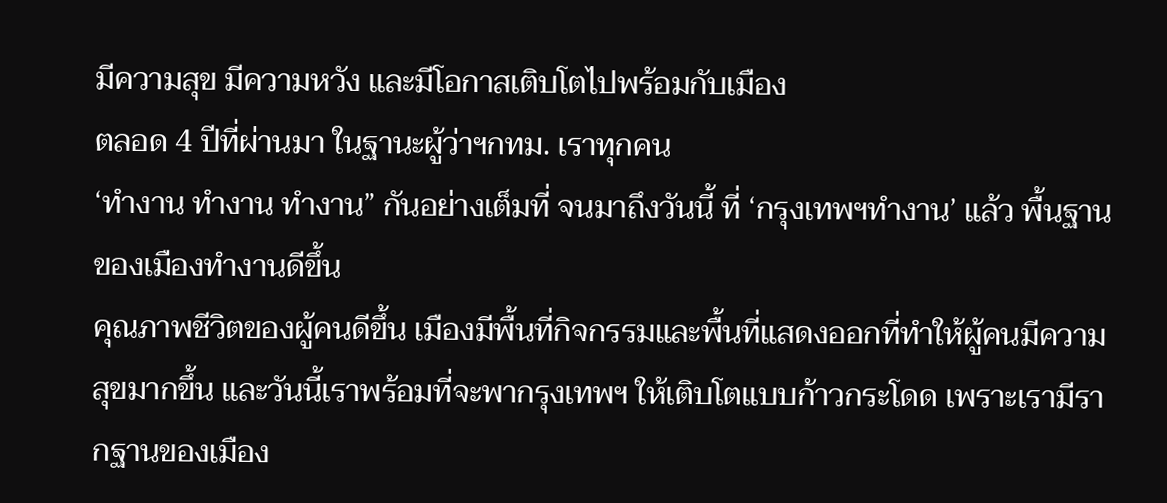มีความสุข มีความหวัง และมีโอกาสเติบโตไปพร้อมกับเมือง
ตลอด 4 ปีที่ผ่านมา ในฐานะผู้ว่าฯกทม. เราทุกคน
‘ทำงาน ทำงาน ทำงาน” กันอย่างเต็มที่ จนมาถึงวันนี้ ที่ ‘กรุงเทพฯทำงาน’ แล้ว พื้นฐานของเมืองทำงานดีขึ้น
คุณภาพชีวิตของผู้คนดีขึ้น เมืองมีพื้นที่กิจกรรมและพื้นที่แสดงออกที่ทำให้ผู้คนมีความสุขมากขึ้น และวันนี้เราพร้อมที่จะพากรุงเทพฯ ให้เติบโตแบบก้าวกระโดด เพราะเรามีรากฐานของเมือง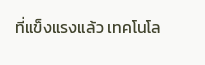ที่แข็งแรงแล้ว เทคโนโล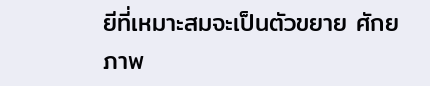ยีที่เหมาะสมจะเป็นตัวขยาย ศักยภาพ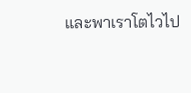และพาเราโตไวไป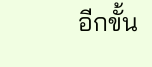อีกขั้น